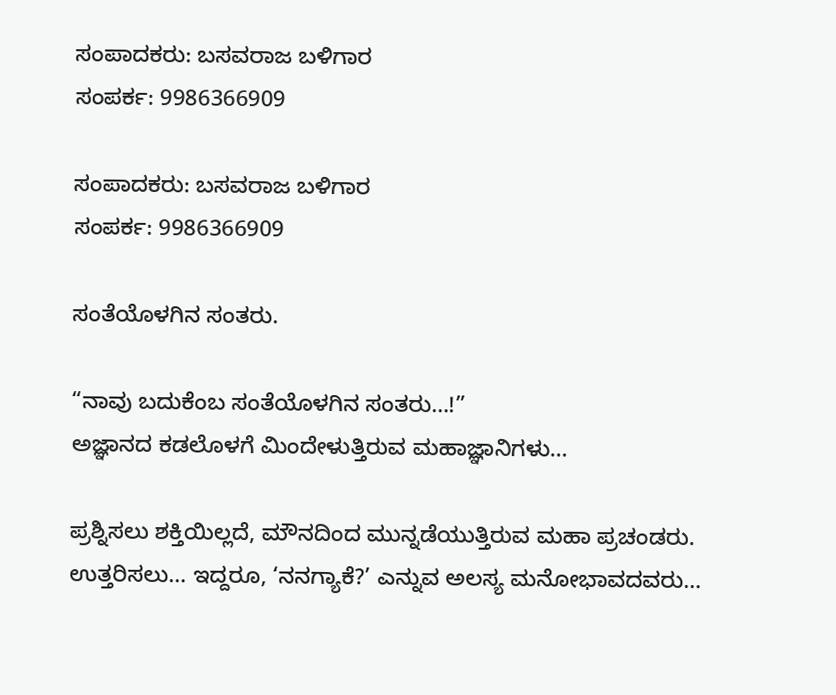ಸಂಪಾದಕರು: ಬಸವರಾಜ ಬಳಿಗಾರ
ಸಂಪರ್ಕ: 9986366909

ಸಂಪಾದಕರು: ಬಸವರಾಜ ಬಳಿಗಾರ
ಸಂಪರ್ಕ: 9986366909

ಸಂತೆಯೊಳಗಿನ ಸಂತರು.

“ನಾವು ಬದುಕೆಂಬ ಸಂತೆಯೊಳಗಿನ ಸಂತರು…!”
ಅಜ್ಞಾನದ ಕಡಲೊಳಗೆ ಮಿಂದೇಳುತ್ತಿರುವ ಮಹಾಜ್ಞಾನಿಗಳು…

ಪ್ರಶ್ನಿಸಲು ಶಕ್ತಿಯಿಲ್ಲದೆ, ಮೌನದಿಂದ ಮುನ್ನಡೆಯುತ್ತಿರುವ ಮಹಾ ಪ್ರಚಂಡರು.
ಉತ್ತರಿಸಲು… ಇದ್ದರೂ, ‘ನನಗ್ಯಾಕೆ?’ ಎನ್ನುವ ಅಲಸ್ಯ ಮನೋಭಾವದವರು…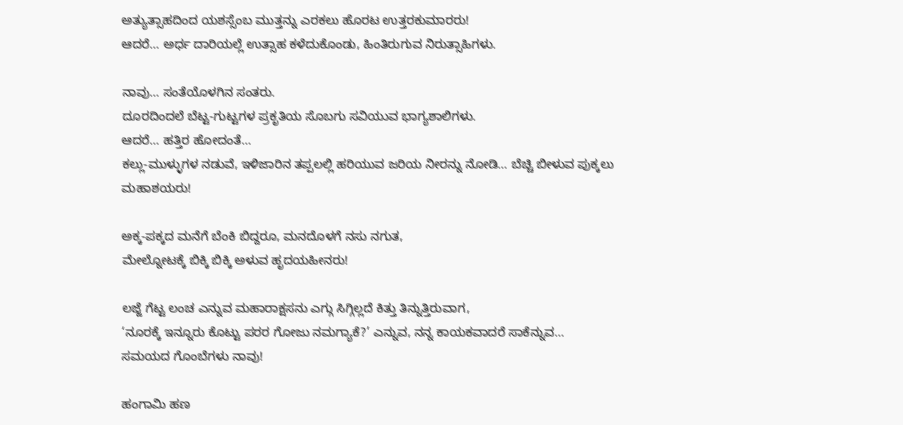ಅತ್ಯುತ್ಸಾಹದಿಂದ ಯಶಸ್ಸೆಂಬ ಮುತ್ತನ್ನು ಎರಕಲು ಹೊರಟ ಉತ್ತರಕುಮಾರರು!
ಆದರೆ… ಅರ್ಧ ದಾರಿಯಲ್ಲೆ ಉತ್ಸಾಹ ಕಳೆದುಕೊಂಡು, ಹಿಂತಿರುಗುವ ನಿರುತ್ಸಾಹಿಗಳು.

ನಾವು… ಸಂತೆಯೊಳಗಿನ ಸಂತರು.
ದೂರದಿಂದಲೆ ಬೆಟ್ಟ-ಗುಟ್ಟಗಳ ಪ್ರಕೃತಿಯ ಸೊಬಗು ಸವಿಯುವ ಭಾಗ್ಯಶಾಲಿಗಳು.
ಆದರೆ… ಹತ್ತಿರ ಹೋದಂತೆ…
ಕಲ್ಲು-ಮುಳ್ಳುಗಳ ನಡುವೆ, ಇಳಿಜಾರಿನ ತಪ್ಪಲಲ್ಲಿ ಹರಿಯುವ ಜರಿಯ ನೀರನ್ನು ನೋಡಿ… ಬೆಚ್ಚಿ ಬೀಳುವ ಪುಕ್ಕಲು ಮಹಾಶಯರು!

ಅಕ್ಕ-ಪಕ್ಕದ ಮನೆಗೆ ಬೆಂಕಿ ಬಿದ್ದರೂ, ಮನದೊಳಗೆ ನಸು ನಗುತ,
ಮೇಲ್ನೋಟಕ್ಕೆ ಬಿಕ್ಕಿ ಬಿಕ್ಕಿ ಅಳುವ ಹೃದಯಹೀನರು!

ಲಜ್ಜೆ ಗೆಟ್ಟ ಲಂಚ ಎನ್ನುವ ಮಹಾರಾಕ್ಷಸನು ಎಗ್ಗು ಸಿಗ್ಗಿಲ್ಲದೆ ಕಿತ್ತು ತಿನ್ನುತ್ತಿರುವಾಗ,
‘ನೂರಕ್ಕೆ ಇನ್ನೂರು ಕೊಟ್ಟು ಪರರ ಗೋಜು ನಮಗ್ಯಾಕೆ?’ ಎನ್ನುವ, ನನ್ನ ಕಾಯಕವಾದರೆ ಸಾಕೆನ್ನುವ…
ಸಮಯದ ಗೊಂಬೆಗಳು ನಾವು!

ಹಂಗಾಮಿ ಹಣ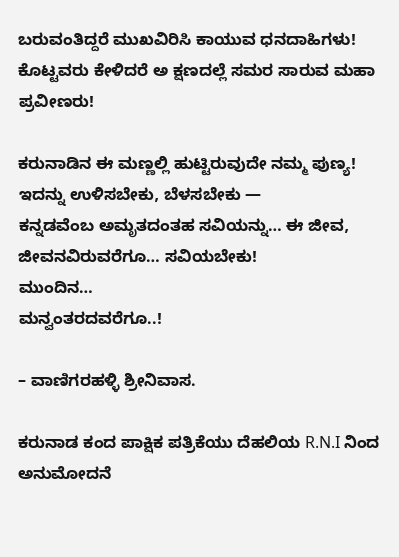ಬರುವಂತಿದ್ದರೆ ಮುಖವಿರಿಸಿ ಕಾಯುವ ಧನದಾಹಿಗಳು!
ಕೊಟ್ಟವರು ಕೇಳಿದರೆ ಅ ಕ್ಷಣದಲ್ಲೆ ಸಮರ ಸಾರುವ ಮಹಾ ಪ್ರವೀಣರು!

ಕರುನಾಡಿನ ಈ ಮಣ್ಣಲ್ಲಿ ಹುಟ್ಟಿರುವುದೇ ನಮ್ಮ ಪುಣ್ಯ!
ಇದನ್ನು ಉಳಿಸಬೇಕು, ಬೆಳಸಬೇಕು —
ಕನ್ನಡವೆಂಬ ಅಮೃತದಂತಹ ಸವಿಯನ್ನು… ಈ ಜೀವ, ಜೀವನವಿರುವರೆಗೂ… ಸವಿಯಬೇಕು!
ಮುಂದಿನ…
ಮನ್ವಂತರದವರೆಗೂ..!

– ವಾಣಿಗರಹಳ್ಳಿ ಶ್ರೀನಿವಾಸ.

ಕರುನಾಡ ಕಂದ ಪಾಕ್ಷಿಕ ಪತ್ರಿಕೆಯು ದೆಹಲಿಯ R.N.I ನಿಂದ ಅನುಮೋದನೆ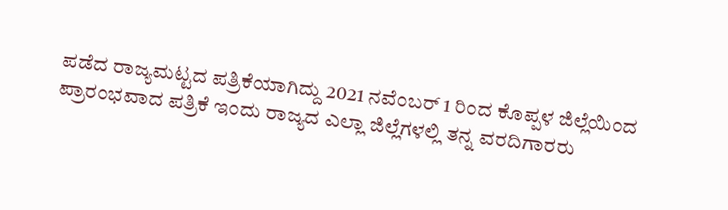ಪಡೆದ ರಾಜ್ಯಮಟ್ಟದ ಪತ್ರಿಕೆಯಾಗಿದ್ದು 2021 ನವೆಂಬರ್ 1 ರಿಂದ ಕೊಪ್ಪಳ ಜಿಲ್ಲೆಯಿಂದ ಪ್ರಾರಂಭವಾದ ಪತ್ರಿಕೆ ಇಂದು ರಾಜ್ಯದ ಎಲ್ಲಾ ಜಿಲ್ಲೆಗಳಲ್ಲಿ ತನ್ನ ವರದಿಗಾರರು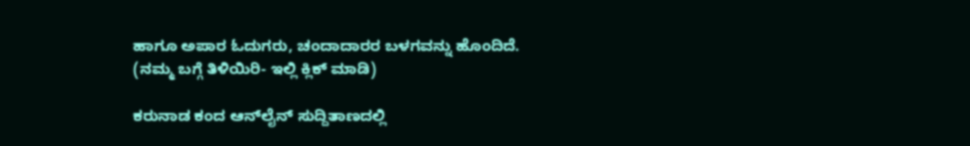ಹಾಗೂ ಅಪಾರ ಓದುಗರು, ಚಂದಾದಾರರ ಬಳಗವನ್ನು ಹೊಂದಿದೆ. (ನಮ್ಮ ಬಗ್ಗೆ ತಿಳಿಯಿರಿ- ಇಲ್ಲಿ ಕ್ಲಿಕ್‌ ಮಾಡಿ)

ಕರುನಾಡ ಕಂದ ಆನ್‌ಲೈನ್‌ ಸುದ್ದಿತಾಣದಲ್ಲಿ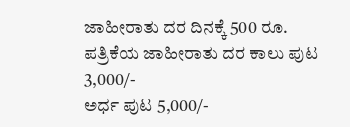ಜಾಹೀರಾತು ದರ ದಿನಕ್ಕೆ 500 ರೂ.
ಪತ್ರಿಕೆಯ ಜಾಹೀರಾತು ದರ ಕಾಲು ಪುಟ 3,000/-
ಅರ್ಧ ಪುಟ 5,000/-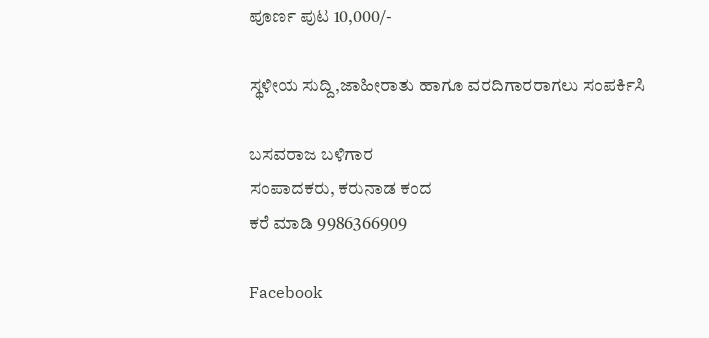ಪೂರ್ಣ ಪುಟ 10,000/-

ಸ್ಥಳೀಯ ಸುದ್ದಿ,ಜಾಹೀರಾತು ಹಾಗೂ ವರದಿಗಾರರಾಗಲು ಸಂಪರ್ಕಿಸಿ

ಬಸವರಾಜ ಬಳಿಗಾರ
ಸಂಪಾದಕರು, ಕರುನಾಡ ಕಂದ
ಕರೆ ಮಾಡಿ 9986366909

Facebook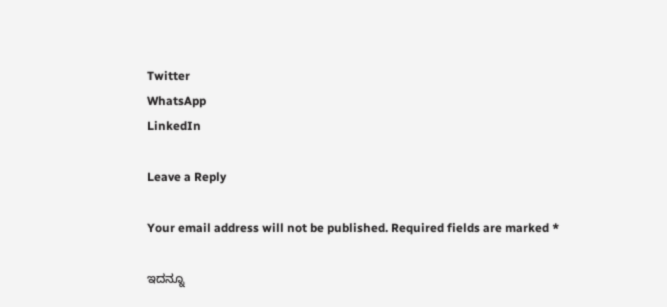Twitter
WhatsApp
LinkedIn

Leave a Reply

Your email address will not be published. Required fields are marked *

ಇದನ್ನೂ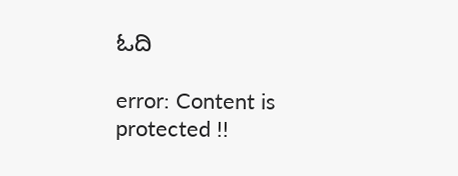ಓದಿ

error: Content is protected !!